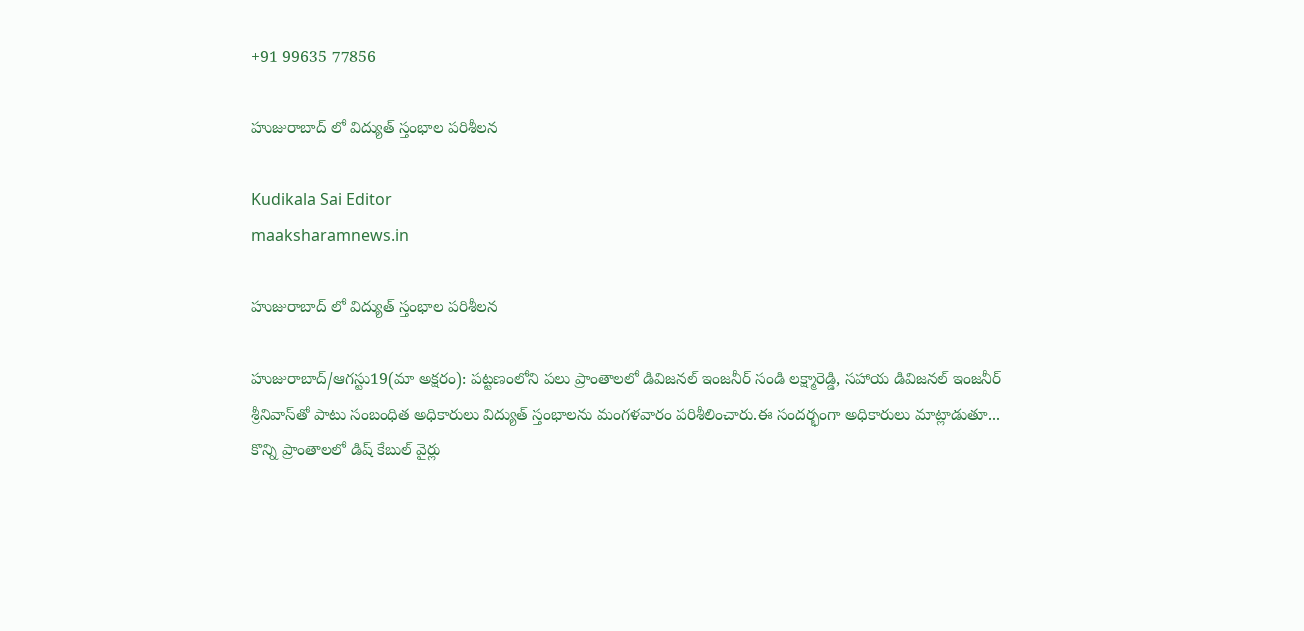+91 99635 77856

హుజురాబాద్‌ లో విద్యుత్‌ స్తంభాల పరిశీలన

Kudikala Sai Editor
maaksharamnews.in

హుజురాబాద్‌ లో విద్యుత్‌ స్తంభాల పరిశీలన

హుజురాబాద్‌/ఆగస్టు19(మా అక్షరం): పట్టణంలోని పలు ప్రాంతాలలో డివిజనల్ ఇంజనీర్‌ సండి లక్ష్మారెడ్డి, సహాయ డివిజనల్ ఇంజనీర్‌ శ్రీనివాస్‌తో పాటు సంబంధిత అధికారులు విద్యుత్‌ స్తంభాలను మంగళవారం పరిశీలించారు.ఈ సందర్భంగా అధికారులు మాట్లాడుతూ... కొన్ని ప్రాంతాలలో డిష్ కేబుల్ వైర్లు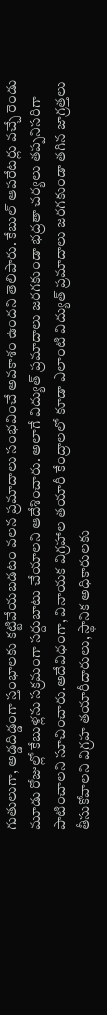గుతులుగా, అడ్డదిడ్డంగా స్తంభాలకు కట్టివేయబడటం వలన ప్రమాదాలు సంభవించే అవకాశం ఉందని తెలిపారు. కేబుల్ ఆపరేటర్లు వచ్చే రెండు మూడు రోజుల్లో కేబుళ్లను సక్రమంగా సర్దుబాటు చేయాలని ఆదేశించారు. అలాగే విద్యుత్‌ ప్రమాదాలు జరగకుండా భద్రతా చర్యలు తప్పనిసరిగా పాటించాలని సూచించారు.అదేవిధంగా, వినాయక విగ్రహాల తయారీ కేంద్రాలలో కూడా ఎలాంటి విద్యుత్‌ ప్రమాదాలు జరగకుండా తగిన జాగ్రత్తలు తీసుకోవాలని విగ్రహ తయారీదారులు, స్థానిక అధికారులకు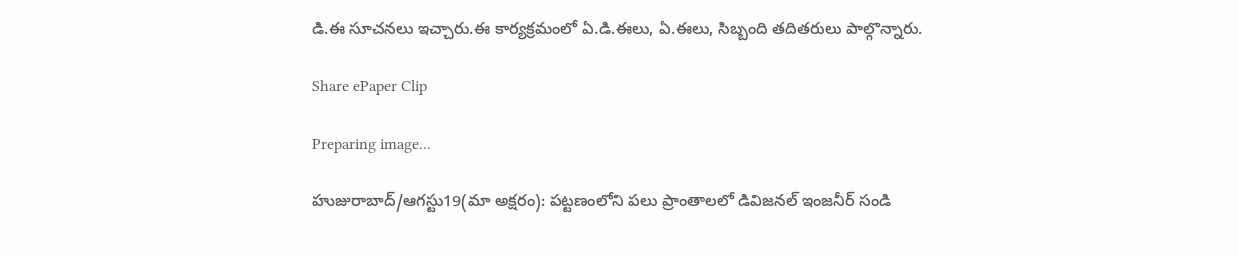డి.ఈ సూచనలు ఇచ్చారు.ఈ కార్యక్రమంలో ఏ.డి.ఈలు, ఏ.ఈలు, సిబ్బంది తదితరులు పాల్గొన్నారు.

Share ePaper Clip

Preparing image...

హుజురాబాద్‌/ఆగస్టు19(మా అక్షరం): పట్టణంలోని పలు ప్రాంతాలలో డివిజనల్ ఇంజనీర్‌ సండి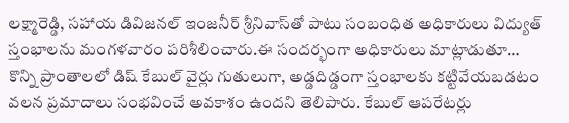లక్ష్మారెడ్డి, సహాయ డివిజనల్ ఇంజనీర్‌ శ్రీనివాస్‌తో పాటు సంబంధిత అధికారులు విద్యుత్‌ స్తంభాలను మంగళవారం పరిశీలించారు.ఈ సందర్భంగా అధికారులు మాట్లాడుతూ… కొన్ని ప్రాంతాలలో డిష్ కేబుల్ వైర్లు గుతులుగా, అడ్డదిడ్డంగా స్తంభాలకు కట్టివేయబడటం వలన ప్రమాదాలు సంభవించే అవకాశం ఉందని తెలిపారు. కేబుల్ ఆపరేటర్లు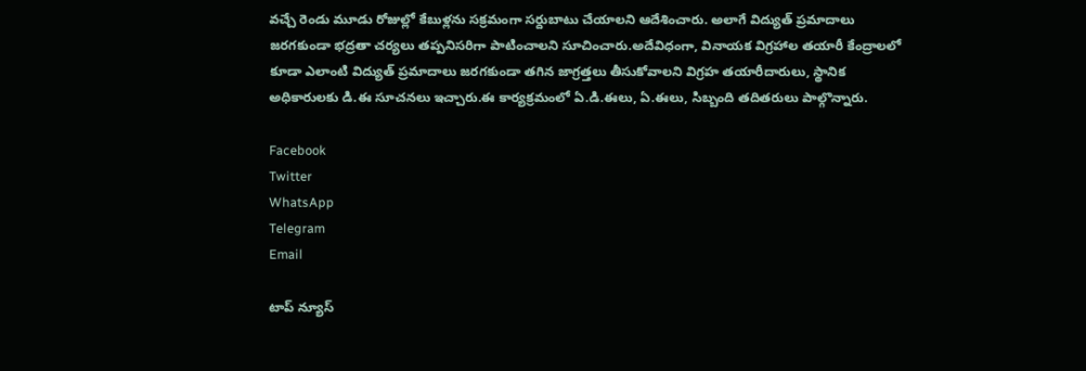వచ్చే రెండు మూడు రోజుల్లో కేబుళ్లను సక్రమంగా సర్దుబాటు చేయాలని ఆదేశించారు. అలాగే విద్యుత్‌ ప్రమాదాలు జరగకుండా భద్రతా చర్యలు తప్పనిసరిగా పాటించాలని సూచించారు.అదేవిధంగా, వినాయక విగ్రహాల తయారీ కేంద్రాలలో కూడా ఎలాంటి విద్యుత్‌ ప్రమాదాలు జరగకుండా తగిన జాగ్రత్తలు తీసుకోవాలని విగ్రహ తయారీదారులు, స్థానిక అధికారులకు డి.ఈ సూచనలు ఇచ్చారు.ఈ కార్యక్రమంలో ఏ.డి.ఈలు, ఏ.ఈలు, సిబ్బంది తదితరులు పాల్గొన్నారు.

Facebook
Twitter
WhatsApp
Telegram
Email

టాప్ న్యూస్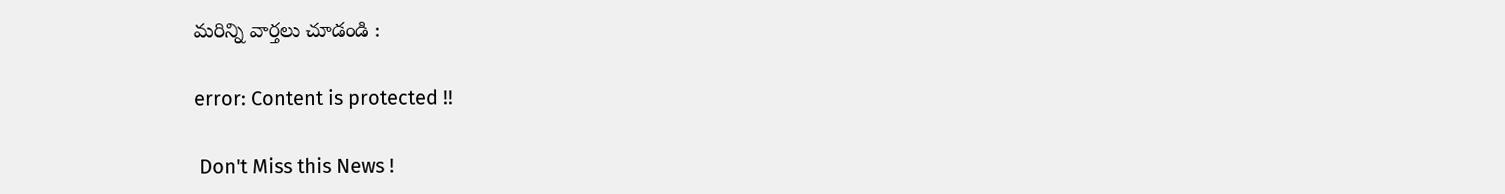మరిన్ని వార్తలు చూడండి :

error: Content is protected !!

 Don't Miss this News !